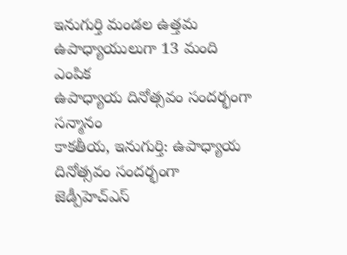ఇనుగుర్తి మండల ఉత్తమ ఉపాధ్యాయులుగా 13 మంది ఎంపిక
ఉపాధ్యాయ దినోత్సవం సందర్భంగా సన్మానం
కాకతీయ, ఇనుగుర్తి: ఉపాధ్యాయ దినోత్సవం సందర్భంగా జెడ్పీహెచ్ఎస్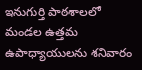ఇనుగుర్తి పాఠశాలలో మండల ఉత్తమ ఉపాధ్యాయులను శనివారం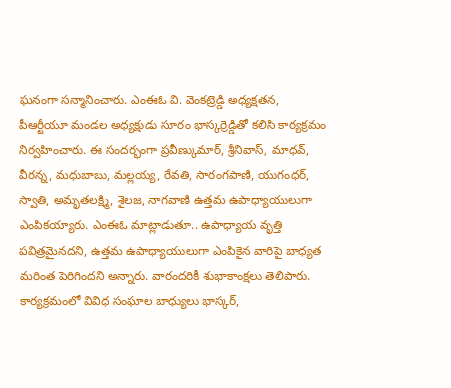ఘనంగా సన్మానించారు. ఎంఈఓ వి. వెంకట్రెడ్డి అధ్యక్షతన, పీఆర్టీయూ మండల అధ్యక్షుడు సూరం భాస్కర్రెడ్డితో కలిసి కార్యక్రమం నిర్వహించారు. ఈ సందర్భంగా ప్రవీణ్కుమార్, శ్రీనివాస్, మాధవ్, వీరన్న, మధుబాబు, మల్లయ్య, రేవతి, సారంగపాణి, యుగంధర్, స్వాతి, అమృతలక్ష్మి, శైలజ, నాగవాణి ఉత్తమ ఉపాధ్యాయులుగా ఎంపికయ్యారు. ఎంఈఓ మాట్లాడుతూ.. ఉపాధ్యాయ వృత్తి పవిత్రమైనదని, ఉత్తమ ఉపాధ్యాయులుగా ఎంపికైన వారిపై బాధ్యత మరింత పెరిగిందని అన్నారు. వారందరికీ శుభాకాంక్షలు తెలిపారు. కార్యక్రమంలో వివిధ సంఘాల బాధ్యులు భాస్కర్,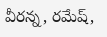వీరన్న, రమేష్,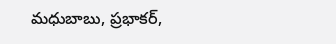మధుబాబు, ప్రభాకర్,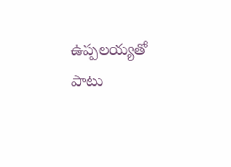ఉప్పలయ్యతో పాటు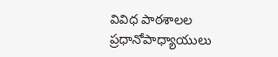వివిధ పాఠశాలల ప్రధానోపాధ్యాయులు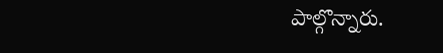పాల్గొన్నారు.